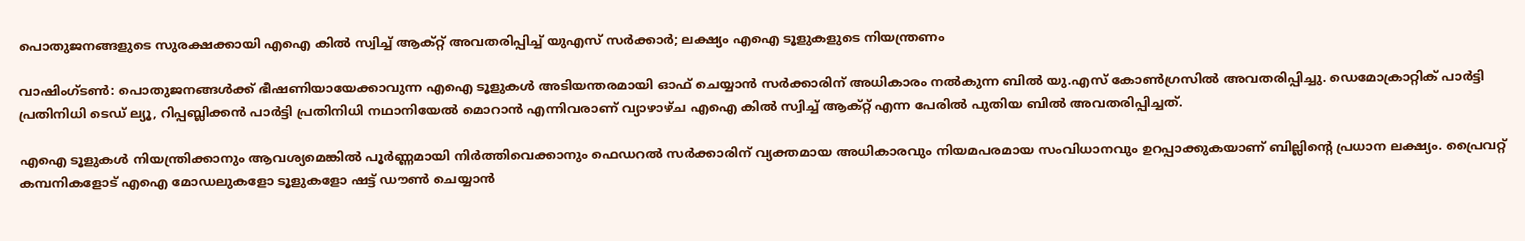പൊതുജനങ്ങളുടെ സുരക്ഷക്കായി എഐ കിൽ സ്വിച്ച് ആക്റ്റ് അവതരിപ്പിച്ച് യുഎസ് സർക്കാർ; ലക്ഷ്യം എഐ ടൂളുകളുടെ നിയന്ത്രണം

വാഷിംഗ്ടൺ: പൊതുജനങ്ങൾക്ക് ഭീഷണിയായേക്കാവുന്ന എഐ ടൂളുകൾ അടിയന്തരമായി ഓഫ് ചെയ്യാൻ സർക്കാരിന് അധികാരം നൽകുന്ന ബിൽ യു.എസ് കോൺഗ്രസിൽ അവതരിപ്പിച്ചു. ഡെമോക്രാറ്റിക് പാർട്ടി പ്രതിനിധി ടെഡ് ല്യൂ, റിപ്പബ്ലിക്കൻ പാർട്ടി പ്രതിനിധി നഥാനിയേൽ മൊറാൻ എന്നിവരാണ് വ്യാഴാഴ്ച എഐ കിൽ സ്വിച്ച് ആക്റ്റ് എന്ന പേരിൽ പുതിയ ബിൽ അവതരിപ്പിച്ചത്.

എഐ ടൂളുകൾ നിയന്ത്രിക്കാനും ആവശ്യമെങ്കിൽ പൂർണ്ണമായി നിർത്തിവെക്കാനും ഫെഡറൽ സർക്കാരിന് വ്യക്തമായ അധികാരവും നിയമപരമായ സംവിധാനവും ഉറപ്പാക്കുകയാണ് ബില്ലിന്‍റെ പ്രധാന ലക്ഷ്യം. പ്രൈവറ്റ് കമ്പനികളോട് എഐ മോഡലുകളോ ടൂളുകളോ ഷട്ട് ഡൗൺ ചെയ്യാൻ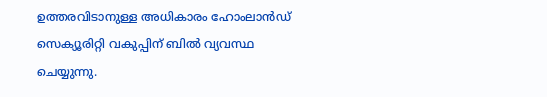ഉത്തരവിടാനുള്ള അധികാരം ഹോംലാൻഡ് സെക്യൂരിറ്റി വകുപ്പിന് ബിൽ വ്യവസ്ഥ ചെയ്യുന്നു.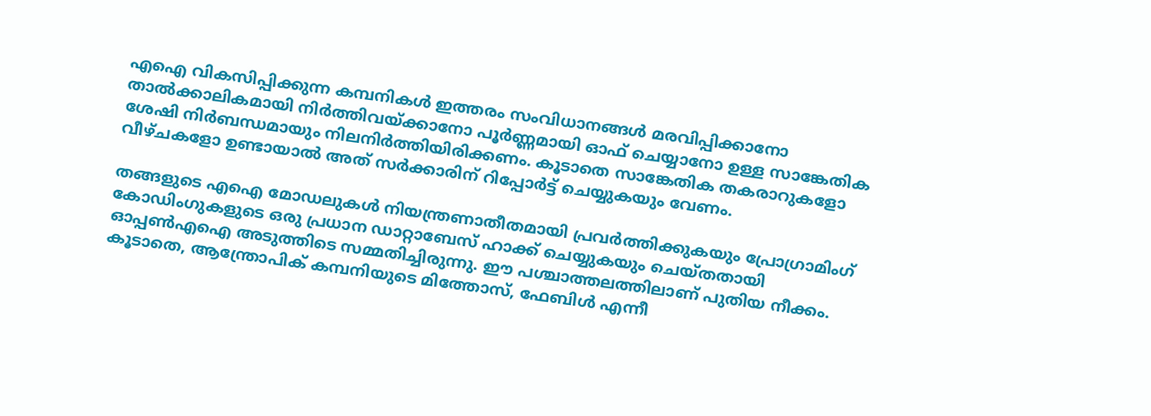എഐ വികസിപ്പിക്കുന്ന കമ്പനികൾ ഇത്തരം സംവിധാനങ്ങൾ മരവിപ്പിക്കാനോ താൽക്കാലികമായി നിർത്തിവയ്ക്കാനോ പൂർണ്ണമായി ഓഫ് ചെയ്യാനോ ഉള്ള സാങ്കേതിക ശേഷി നിർബന്ധമായും നിലനിർത്തിയിരിക്കണം. കൂടാതെ സാങ്കേതിക തകരാറുകളോ വീഴ്ചകളോ ഉണ്ടായാൽ അത് സർക്കാരിന് റിപ്പോർട്ട് ചെയ്യുകയും വേണം.

തങ്ങളുടെ എഐ മോഡലുകൾ നിയന്ത്രണാതീതമായി പ്രവർത്തിക്കുകയും പ്രോഗ്രാമിംഗ് കോഡിംഗുകളുടെ ഒരു പ്രധാന ഡാറ്റാബേസ് ഹാക്ക് ചെയ്യുകയും ചെയ്തതായി ഓപ്പൺഎഐ അടുത്തിടെ സമ്മതിച്ചിരുന്നു. ഈ പശ്ചാത്തലത്തിലാണ് പുതിയ നീക്കം. കൂടാതെ, ആന്ത്രോപിക് കമ്പനിയുടെ മിത്തോസ്, ഫേബിൾ എന്നീ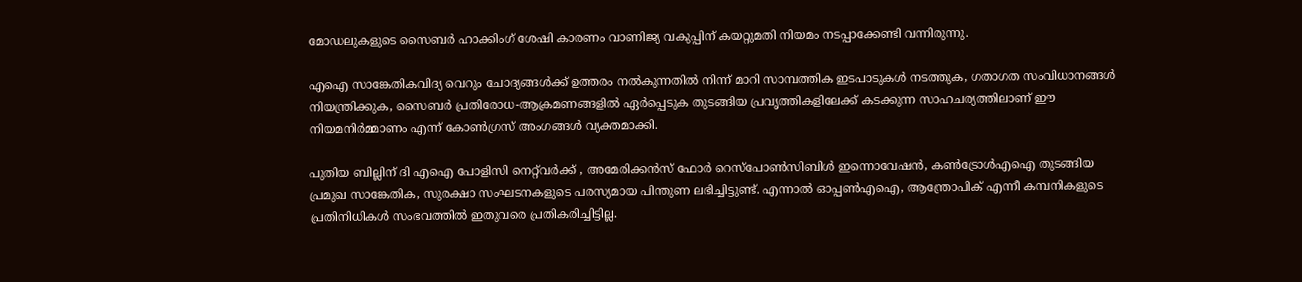മോഡലുകളുടെ സൈബർ ഹാക്കിംഗ് ശേഷി കാരണം വാണിജ്യ വകുപ്പിന് കയറ്റുമതി നിയമം നടപ്പാക്കേണ്ടി വന്നിരുന്നു.

എഐ സാങ്കേതികവിദ്യ വെറും ചോദ്യങ്ങൾക്ക് ഉത്തരം നൽകുന്നതിൽ നിന്ന് മാറി സാമ്പത്തിക ഇടപാടുകൾ നടത്തുക, ഗതാഗത സംവിധാനങ്ങൾ നിയന്ത്രിക്കുക, സൈബർ പ്രതിരോധ-ആക്രമണങ്ങളിൽ ഏർപ്പെടുക തുടങ്ങിയ പ്രവൃത്തികളിലേക്ക് കടക്കുന്ന സാഹചര്യത്തിലാണ് ഈ നിയമനിർമ്മാണം എന്ന് കോൺഗ്രസ് അംഗങ്ങൾ വ്യക്തമാക്കി.

പുതിയ ബില്ലിന് ദി എഐ പോളിസി നെറ്റ്‌വർക്ക് , അമേരിക്കൻസ് ഫോർ റെസ്പോൺസിബിൾ ഇന്നൊവേഷൻ, കൺട്രോൾഎഐ തുടങ്ങിയ പ്രമുഖ സാങ്കേതിക, സുരക്ഷാ സംഘടനകളുടെ പരസ്യമായ പിന്തുണ ലഭിച്ചിട്ടുണ്ട്. എന്നാൽ ഓപ്പൺഎഐ, ആന്ത്രോപിക് എന്നീ കമ്പനികളുടെ പ്രതിനിധികൾ സംഭവത്തിൽ ഇതുവരെ പ്രതികരിച്ചിട്ടില്ല.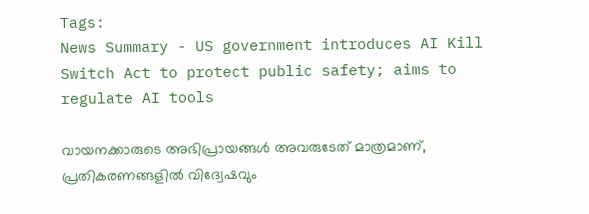Tags:
News Summary - US government introduces AI Kill Switch Act to protect public safety; aims to regulate AI tools

വായനക്കാരുടെ അഭിപ്രായങ്ങള്‍ അവരുടേത് മാത്രമാണ്, പ്രതികരണങ്ങളിൽ വിദ്വേഷവും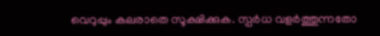വെറുപ്പും കലരാതെ സൂക്ഷിക്കുക. സ്പർധ വളർത്തുന്നതോ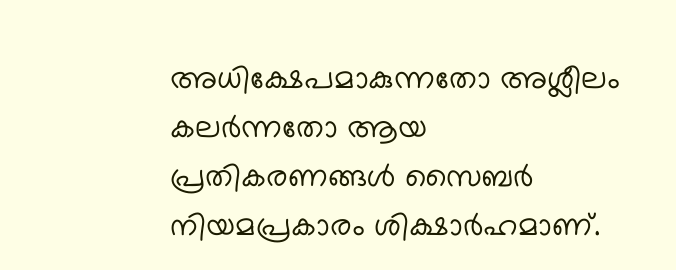അധിക്ഷേപമാകുന്നതോ അശ്ലീലം കലർന്നതോ ആയ പ്രതികരണങ്ങൾ സൈബർ നിയമപ്രകാരം ശിക്ഷാർഹമാണ്.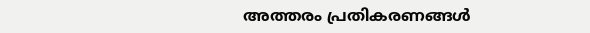അത്തരം പ്രതികരണങ്ങൾ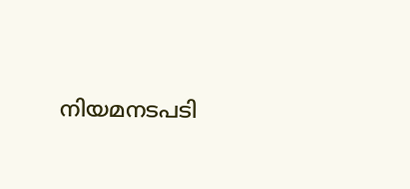നിയമനടപടി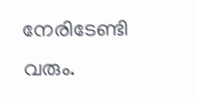നേരിടേണ്ടി വരും.